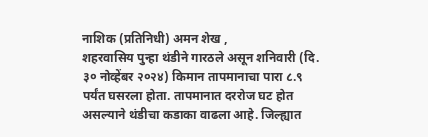नाशिक (प्रतिनिधी) अमन शेख ,
शहरवासिय पुन्हा थंडीने गारठले असून शनिवारी (दि. ३० नोव्हेंबर २०२४) किमान तापमानाचा पारा ८.९ पर्यंत घसरला होता. तापमानात दररोज घट होत असल्याने थंडीचा कडाका वाढला आहे. जिल्ह्यात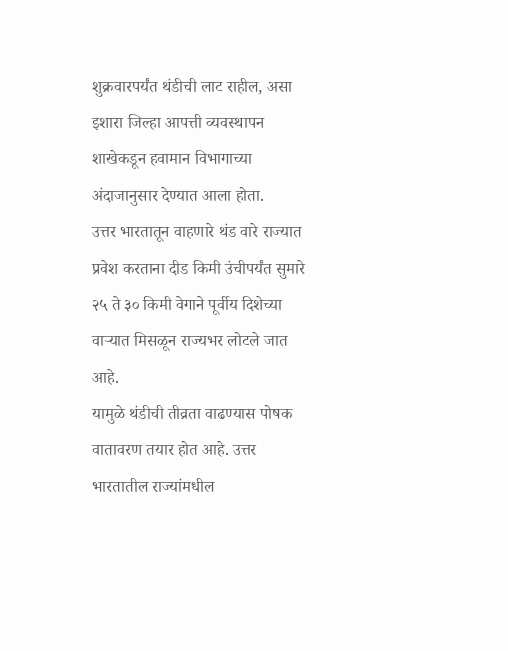शुक्रवारपर्यंत थंडीची लाट राहील, असा इशारा जिल्हा आपत्ती व्यवस्थापन शाखेकडून हवामान विभागाच्या अंदाजानुसार देण्यात आला होता.
उत्तर भारतातून वाहणारे थंड वारे राज्यात प्रवेश करताना दीड किमी उंचीपर्यंत सुमारे २५ ते ३० किमी वेगाने पूर्वीय दिशेच्या वाऱ्यात मिसळून राज्यभर लोटले जात आहे.
यामुळे थंडीची तीव्रता वाढण्यास पोषक वातावरण तयार होत आहे. उत्तर भारतातील राज्यांमधील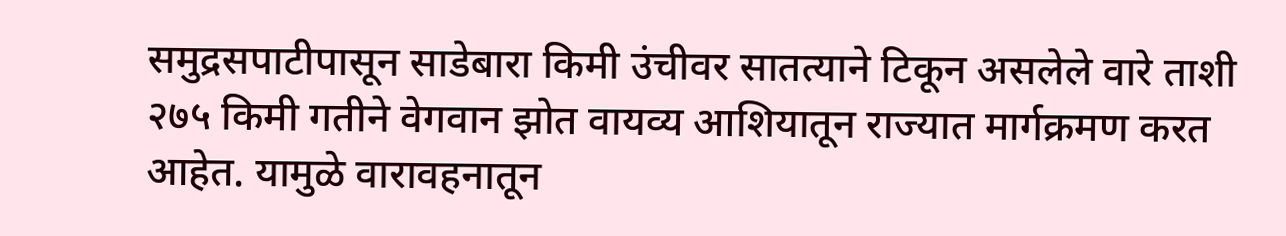समुद्रसपाटीपासून साडेबारा किमी उंचीवर सातत्याने टिकून असलेले वारे ताशी २७५ किमी गतीने वेगवान झोत वायव्य आशियातून राज्यात मार्गक्रमण करत आहेत. यामुळे वारावहनातून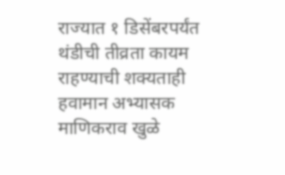राज्यात १ डिसेंबरपर्यंत थंडीची तीव्रता कायम राहण्याची शक्यताही हवामान अभ्यासक माणिकराव खुळे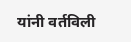यांनी वर्तविली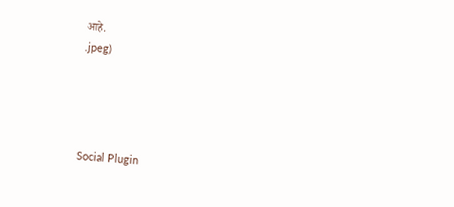आहे.
.jpeg)




Social Plugin